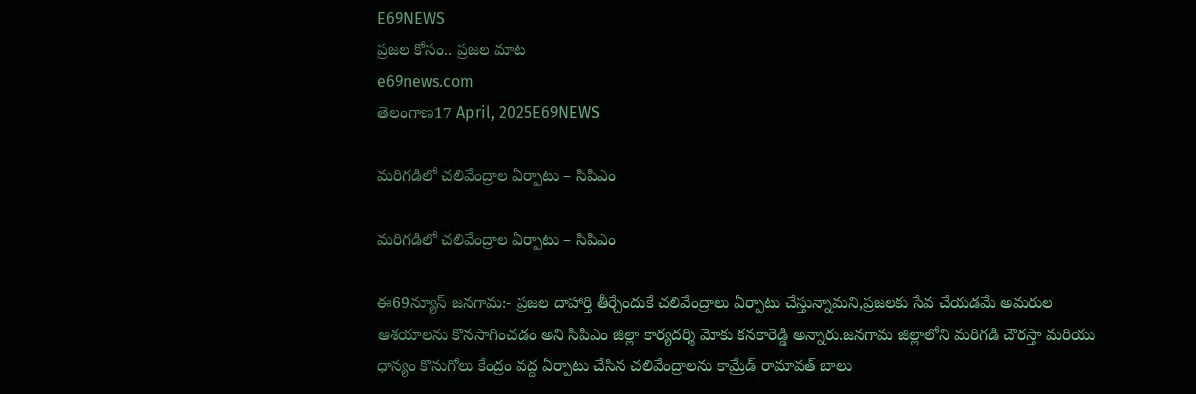E69NEWS
ప్రజల కోసం.. ప్రజల మాట
e69news.com
తెలంగాణ17 April, 2025E69NEWS

మరిగడిలో చలివేంద్రాల ఏర్పాటు – సిపిఎం

మరిగడిలో చలివేంద్రాల ఏర్పాటు – సిపిఎం

ఈ69న్యూస్ జనగామ:- ప్రజల దాహార్తి తీర్చేందుకే చలివేంద్రాలు ఏర్పాటు చేస్తున్నామని,ప్రజలకు సేవ చేయడమే అమరుల ఆశయాలను కొనసాగించడం అని సిపిఎం జిల్లా కార్యదర్శి మోకు కనకారెడ్డి అన్నారు.జనగామ జిల్లాలోని మరిగడి చౌరస్తా మరియు ధాన్యం కొనుగోలు కేంద్రం వద్ద ఏర్పాటు చేసిన చలివేంద్రాలను కామ్రేడ్ రామావత్ బాలు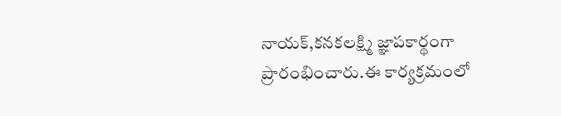నాయక్,కనకలక్ష్మి జ్ఞాపకార్థంగా ప్రారంభించారు.ఈ కార్యక్రమంలో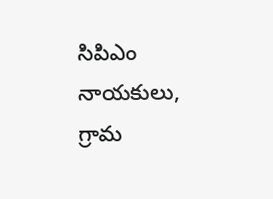సిపిఎం నాయకులు, గ్రామ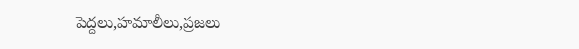పెద్దలు,హమాలీలు,ప్రజలు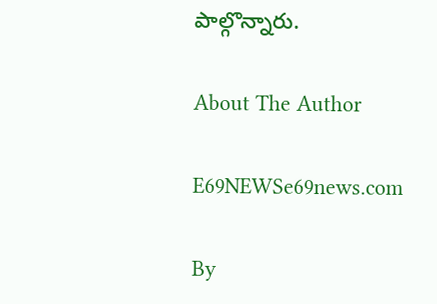పాల్గొన్నారు.

About The Author

E69NEWSe69news.com

By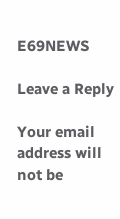E69NEWS

Leave a Reply

Your email address will not be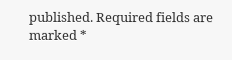published. Required fields are marked *